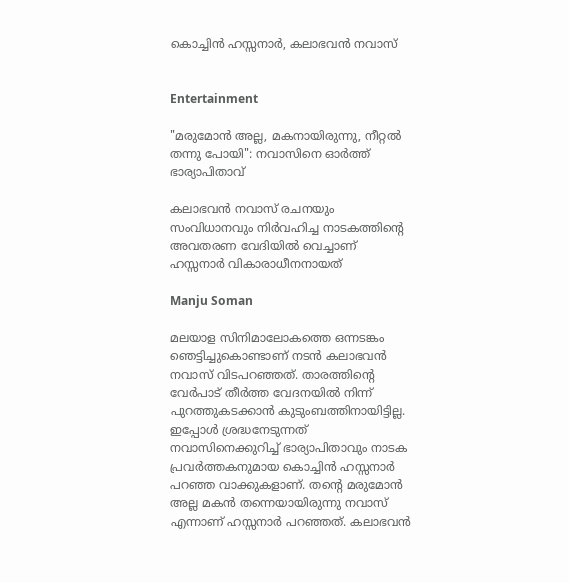കൊച്ചിൻ ഹസ്സനാർ, കലാഭവൻ നവാസ്


Entertainment

"മരുമോൻ അല്ല, മകനായിരുന്നു, നീറ്റൽ തന്നു പോയി": നവാസിനെ ഓർത്ത് ഭാര്യാപിതാവ്

കലാഭവൻ നവാസ് രചനയും സംവിധാനവും നിർവഹിച്ച നാടകത്തിന്‍റെ അവതരണ വേദിയിൽ വെച്ചാണ് ഹസ്സനാർ വികാരാധീനനായത്

Manju Soman

മലയാള സിനിമാലോകത്തെ ഒന്നടങ്കം ഞെട്ടിച്ചുകൊണ്ടാണ് നടൻ കലാഭവൻ നവാസ് വിടപറഞ്ഞത്. താരത്തിന്‍റെ വേർപാട് തീർത്ത വേദനയിൽ നിന്ന് പുറത്തുകടക്കാൻ കുടുംബത്തിനായിട്ടില്ല. ഇപ്പോൾ ശ്രദ്ധനേടുന്നത് നവാസിനെക്കുറിച്ച് ഭാര്യാപിതാവും നാടക പ്രവർത്തകനുമായ കൊച്ചിൻ ഹസ്സനാർ പറഞ്ഞ വാക്കുകളാണ്. തന്‍റെ മരുമോൻ അല്ല മകൻ തന്നെയായിരുന്നു നവാസ് എന്നാണ് ഹസ്സനാർ പറഞ്ഞത്. കലാഭവൻ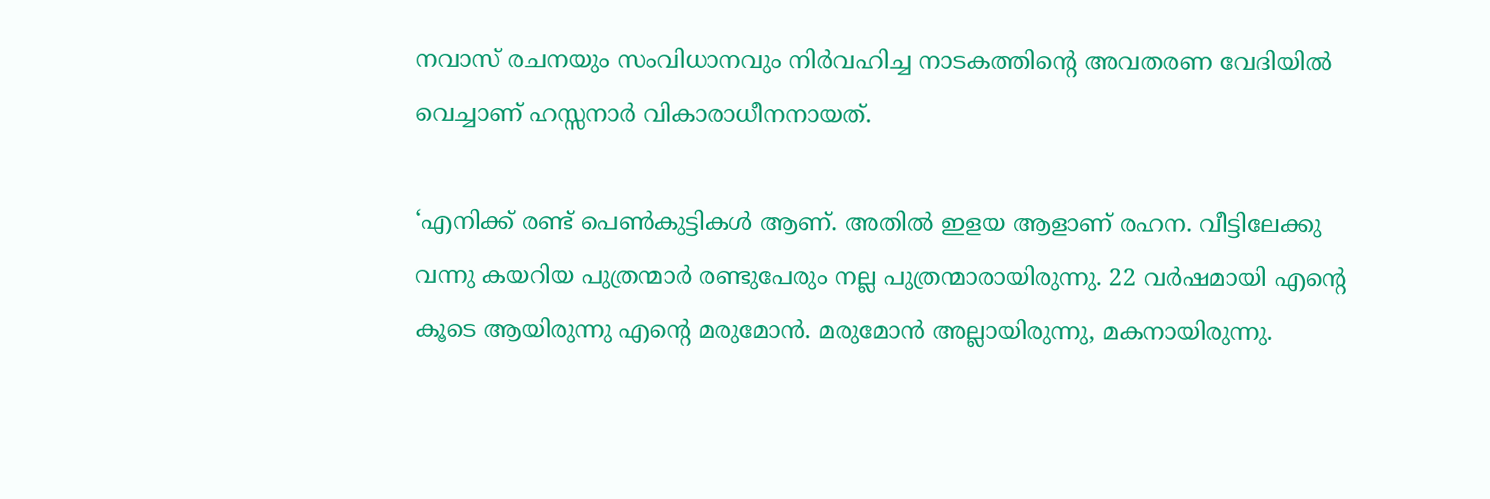നവാസ് രചനയും സംവിധാനവും നിർവഹിച്ച നാടകത്തിന്‍റെ അവതരണ വേദിയിൽ വെച്ചാണ് ഹസ്സനാർ വികാരാധീനനായത്.

‘എനിക്ക് രണ്ട് പെൺകുട്ടികൾ ആണ്. അതിൽ ഇളയ ആളാണ് രഹന. വീട്ടിലേക്കു വന്നു കയറിയ പുത്രന്മാർ രണ്ടുപേരും നല്ല പുത്രന്മാരായിരുന്നു. 22 വർഷമായി എന്‍റെ കൂടെ ആയിരുന്നു എന്‍റെ മരുമോൻ. മരുമോൻ അല്ലായിരുന്നു, മകനായിരുന്നു.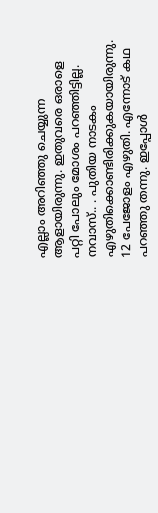എല്ലാം അറിഞ്ഞു ചെയ്യുന്ന ആളായിരുന്നു. ഇതുവരെ ഒരാളെ പറ്റി പോലും മോശം പറഞ്ഞിട്ടില്ല. നവാസ്.. . പുതിയ നാടകം എഴുതിക്കൊണ്ടിരിക്കുകയായിരുന്നു. 12 പേജോളം എഴുതി. എന്നോട് കഥ പറഞ്ഞു തന്നു. ഇപ്പോൾ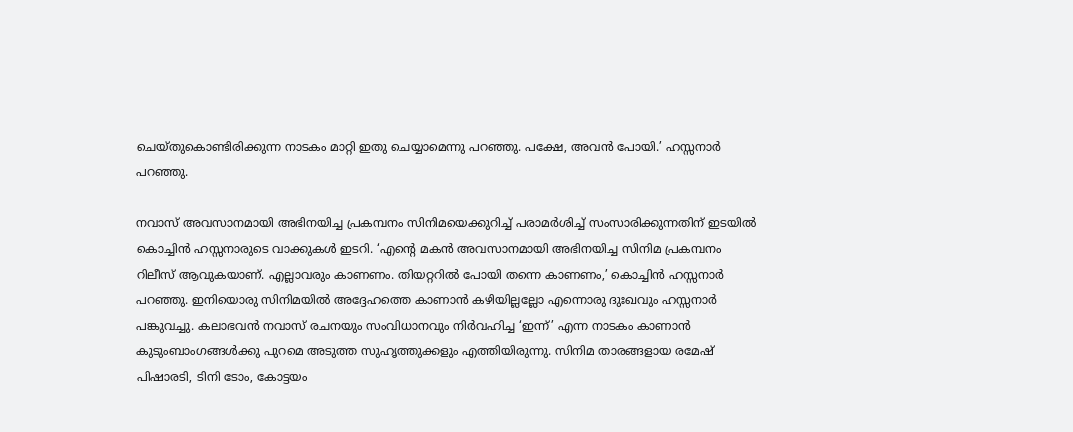ചെയ്തുകൊണ്ടിരിക്കുന്ന നാടകം മാറ്റി ഇതു ചെയ്യാമെന്നു പറഞ്ഞു. പക്ഷേ, അവൻ പോയി.’ ഹസ്സനാർ പറഞ്ഞു.

നവാസ് അവസാനമായി അഭിനയിച്ച പ്രകമ്പനം സിനിമയെക്കുറിച്ച് പരാമർശിച്ച് സംസാരിക്കുന്നതിന് ഇടയിൽ കൊച്ചിൻ ഹസ്സനാരുടെ വാക്കുകൾ ഇടറി. ‘എന്റെ മകൻ അവസാനമായി അഭിനയിച്ച സിനിമ പ്രകമ്പനം റിലീസ് ആവുകയാണ്. എല്ലാവരും കാണണം. തിയറ്ററിൽ പോയി തന്നെ കാണണം,’ കൊച്ചിൻ ഹസ്സനാർ പറഞ്ഞു. ഇനിയൊരു സിനിമയിൽ അദ്ദേഹത്തെ കാണാൻ കഴിയില്ലല്ലോ എന്നൊരു ദുഃഖവും ഹസ്സനാർ പങ്കുവച്ചു. കലാഭവൻ‍ നവാസ് രചനയും സംവിധാനവും നിർവഹിച്ച ‘ഇന്ന്’ എന്ന നാടകം കാണാൻ കുടുംബാംഗങ്ങൾക്കു പുറമെ അടുത്ത സുഹൃത്തുക്കളും എത്തിയിരുന്നു. സിനിമ താരങ്ങളായ രമേഷ് പിഷാരടി, ടിനി ടോം, കോട്ടയം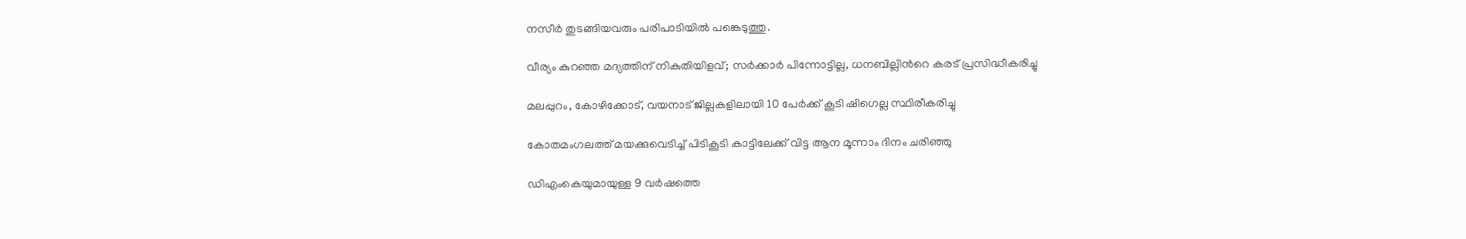നസീർ തുടങ്ങിയവരും പരിപാടിയിൽ പങ്കെടുത്തു.

വീര‍്യം കുറഞ്ഞ മദ‍്യത്തിന് നികുതിയിളവ്; സർക്കാർ പിന്നോട്ടില്ല, ധനബില്ലിന്‍റെ കരട് പ്രസിദ്ധീകരിച്ചു

മലപ്പുറം, കോഴിക്കോട്, വയനാട് ജില്ലകളിലായി 10 പേർക്ക് കൂടി ഷിഗെല്ല സ്ഥിരീകരിച്ചു

കോതമംഗലത്ത് മയക്കുവെടിച്ച് പിടികൂടി കാട്ടിലേക്ക് വിട്ട ആന മൂന്നാം ദിനം ചരിഞ്ഞു

ഡിഎംകെയുമായുള്ള 9 വർഷത്തെ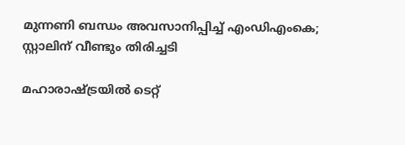മുന്നണി ബന്ധം അവസാനിപ്പിച്ച് എംഡിഎംകെ; സ്റ്റാലിന് വീണ്ടും തിരിച്ചടി

മഹാരാഷ്ട്രയിൽ ടെറ്റ്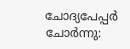ചോദ്യപേപ്പർ ചോർന്നു: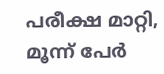പരീക്ഷ മാറ്റി, മൂന്ന് പേർ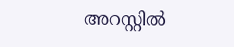അറസ്റ്റിൽ